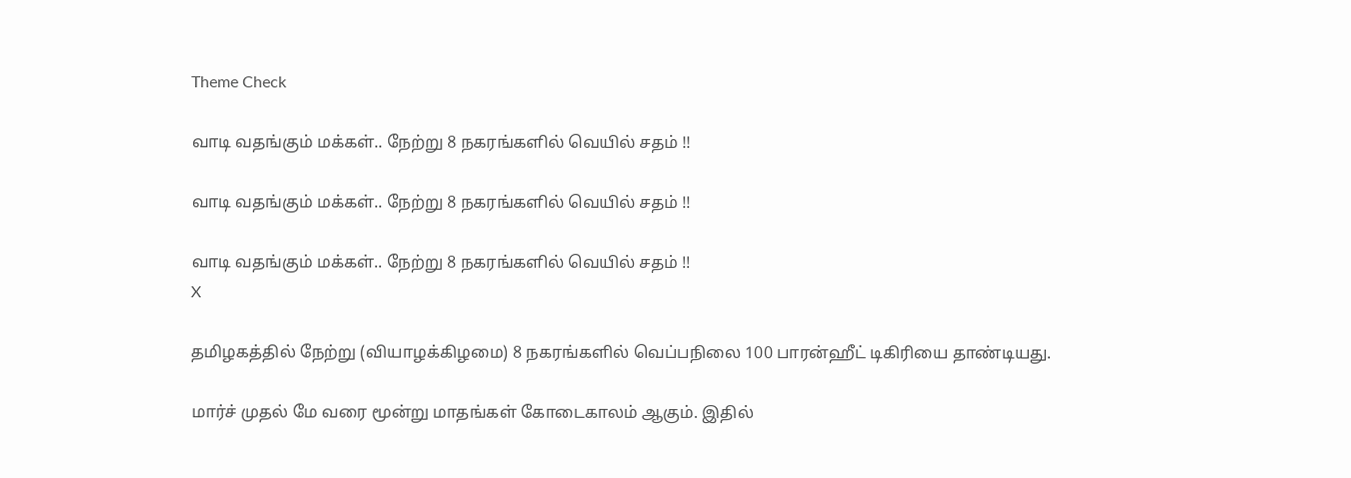Theme Check

வாடி வதங்கும் மக்கள்.. நேற்று 8 நகரங்களில் வெயில் சதம் !!

வாடி வதங்கும் மக்கள்.. நேற்று 8 நகரங்களில் வெயில் சதம் !!

வாடி வதங்கும் மக்கள்.. நேற்று 8 நகரங்களில் வெயில் சதம் !!
X

தமிழகத்தில் நேற்று (வியாழக்கிழமை) 8 நகரங்களில் வெப்பநிலை 100 பாரன்ஹீட் டிகிரியை தாண்டியது.

மார்ச் முதல் மே வரை மூன்று மாதங்கள் கோடைகாலம் ஆகும். இதில்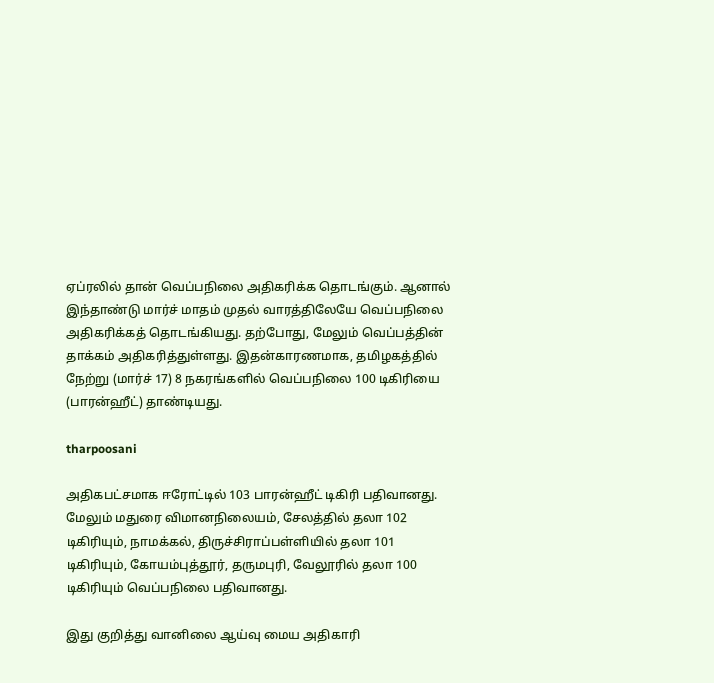ஏப்ரலில் தான் வெப்பநிலை அதிகரிக்க தொடங்கும். ஆனால் இந்தாண்டு மார்ச் மாதம் முதல் வாரத்திலேயே வெப்பநிலை அதிகரிக்கத் தொடங்கியது. தற்போது, மேலும் வெப்பத்தின் தாக்கம் அதிகரித்துள்ளது. இதன்காரணமாக, தமிழகத்தில் நேற்று (மார்ச் 17) 8 நகரங்களில் வெப்பநிலை 100 டிகிரியை (பாரன்ஹீட்) தாண்டியது.

tharpoosani

அதிகபட்சமாக ஈரோட்டில் 103 பாரன்ஹீட் டிகிரி பதிவானது. மேலும் மதுரை விமானநிலையம், சேலத்தில் தலா 102 டிகிரியும், நாமக்கல், திருச்சிராப்பள்ளியில் தலா 101 டிகிரியும், கோயம்புத்தூர், தருமபுரி, வேலூரில் தலா 100 டிகிரியும் வெப்பநிலை பதிவானது.

இது குறித்து வானிலை ஆய்வு மைய அதிகாரி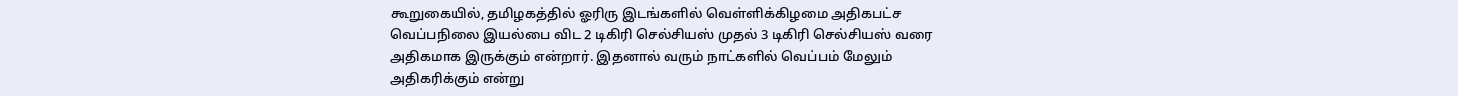கூறுகையில், தமிழகத்தில் ஓரிரு இடங்களில் வெள்ளிக்கிழமை அதிகபட்ச வெப்பநிலை இயல்பை விட 2 டிகிரி செல்சியஸ் முதல் 3 டிகிரி செல்சியஸ் வரை அதிகமாக இருக்கும் என்றார். இதனால் வரும் நாட்களில் வெப்பம் மேலும் அதிகரிக்கும் என்று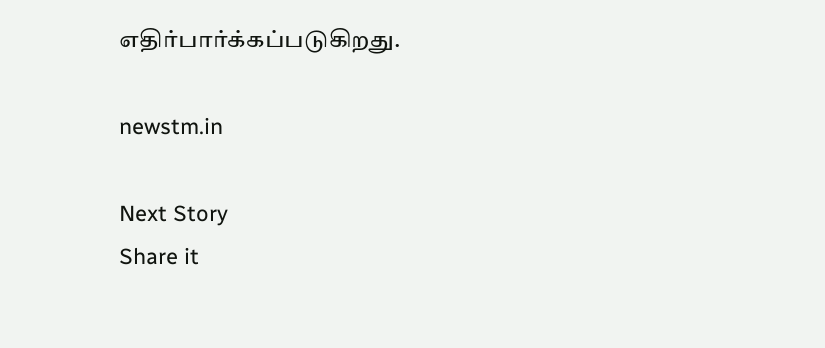எதிர்பார்க்கப்படுகிறது.

newstm.in

Next Story
Share it